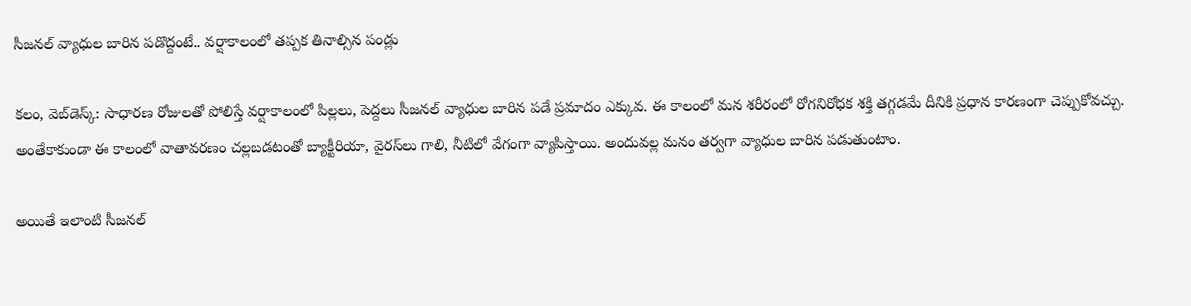సీజనల్ వ్యాధుల బారిన పడొద్దంటే.. వర్షాకాలంలో తప్పక తినాల్సిన పండ్లు

కలం, వెబ్‌డెస్క్: సాధారణ రోజులతో పోలిస్తే వర్షాకాలంలో పిల్లలు, పెద్దలు సీజనల్ వ్యాధుల బారిన పడే ప్రమాదం ఎక్కువ. ఈ కాలంలో మన శరీరంలో రోగనిరోధక శక్తి తగ్గడమే దీనికి ప్రధాన కారణంగా చెప్పుకోవచ్చు. అంతేకాకుండా ఈ కాలంలో వాతావరణం చల్లబడటంతో బ్యాక్టీరియా, వైరస్‌లు గాలి, నీటిలో వేగంగా వ్యాపిస్తాయి. అందువల్ల మనం తర్వగా వ్యాధుల బారిన పడుతుంటాం.

అయితే ఇలాంటి సీజనల్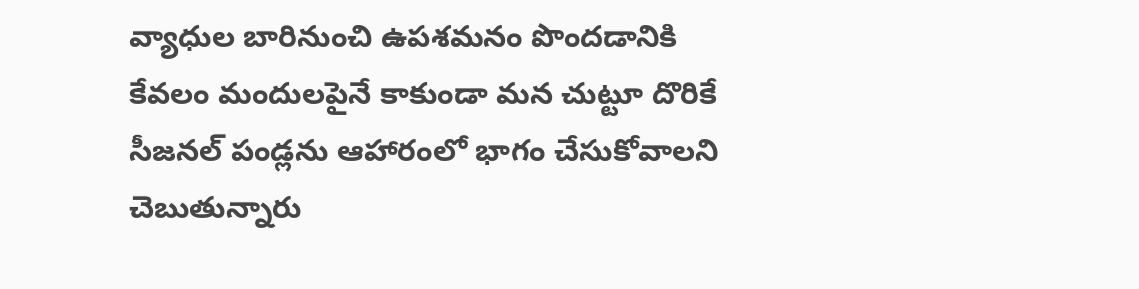వ్యాధుల బారినుంచి ఉపశమనం పొందడానికి కేవలం మందులపైనే కాకుండా మన చుట్టూ దొరికే సీజనల్ పండ్లను ఆహారంలో భాగం చేసుకోవాలని చెబుతున్నారు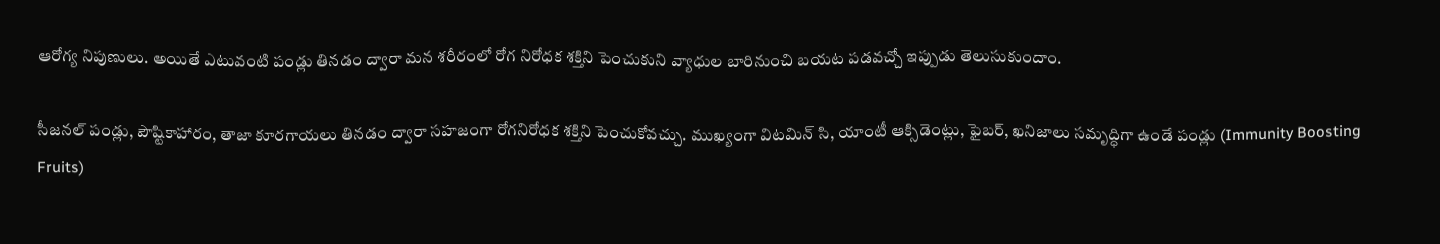ఆరోగ్య నిపుణులు. అయితే ఎటువంటి పండ్లు తినడం ద్వారా మన శరీరంలో రోగ నిరోధక శక్తిని పెంచుకుని వ్యాధుల బారినుంచి బయట పడవచ్చో ఇప్పుడు తెలుసుకుందాం.

సీజనల్ పండ్లు, పౌష్టికాహారం, తాజా కూరగాయలు తినడం ద్వారా సహజంగా రోగనిరోధక శక్తిని పెంచుకోవచ్చు. ముఖ్యంగా విటమిన్ సి, యాంటీ ఆక్సిడెంట్లు, ఫైబర్, ఖనిజాలు సమృద్ధిగా ఉండే పండ్లు (Immunity Boosting Fruits)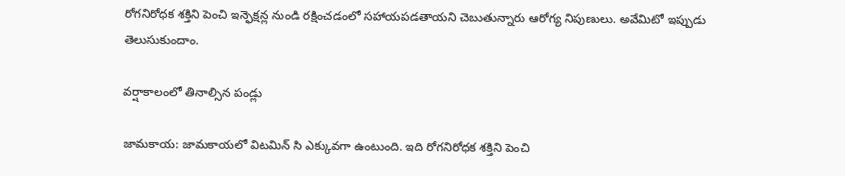రోగనిరోధక శక్తిని పెంచి ఇన్ఫెక్షన్ల నుండి రక్షించడంలో సహాయపడతాయని చెబుతున్నారు ఆరోగ్య నిపుణులు. అవేమిటో ఇప్పుడు తెలుసుకుందాం.

వర్షాకాలంలో తినాల్సిన పండ్లు

జామకాయ: జామకాయలో విటమిన్ సి ఎక్కువగా ఉంటుంది. ఇది రోగనిరోధక శక్తిని పెంచి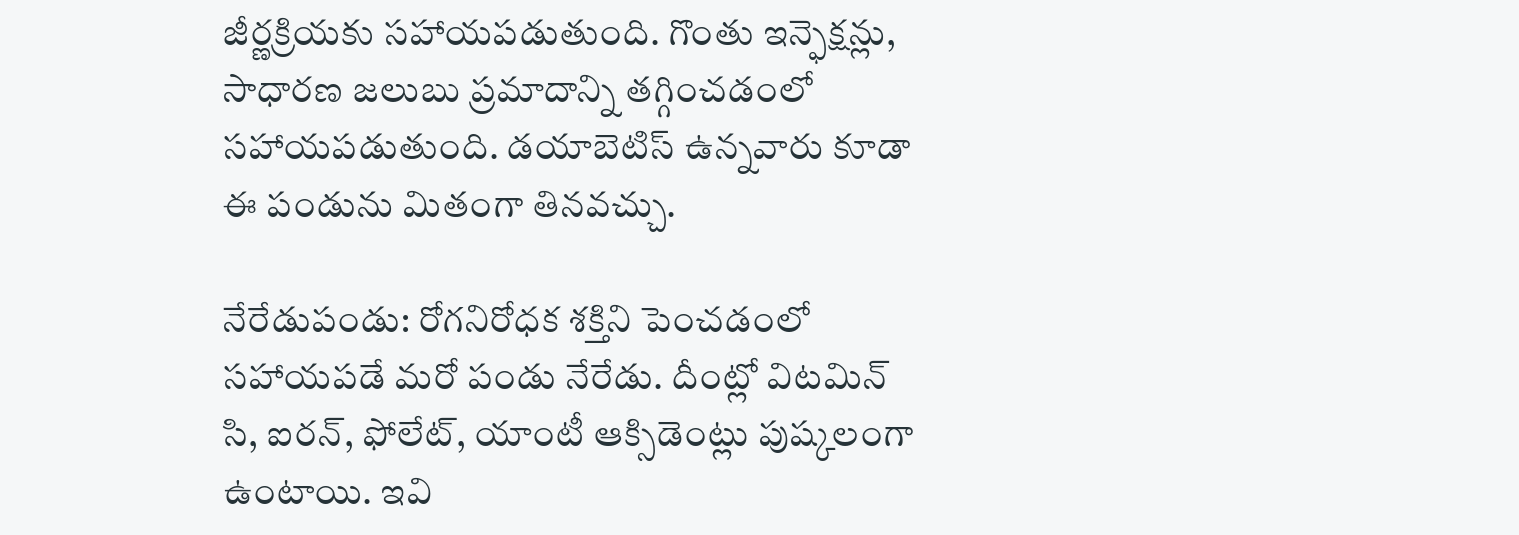జీర్ణక్రియకు సహాయపడుతుంది. గొంతు ఇన్ఫెక్షన్లు, సాధారణ జలుబు ప్రమాదాన్ని తగ్గించడంలో సహాయపడుతుంది. డయాబెటిస్ ఉన్నవారు కూడా ఈ పండును మితంగా తినవచ్చు.

నేరేడుపండు: రోగనిరోధక శక్తిని పెంచడంలో సహాయపడే మరో పండు నేరేడు. దీంట్లో విటమిన్ సి, ఐరన్, ఫోలేట్, యాంటీ ఆక్సిడెంట్లు పుష్కలంగా ఉంటాయి. ఇవి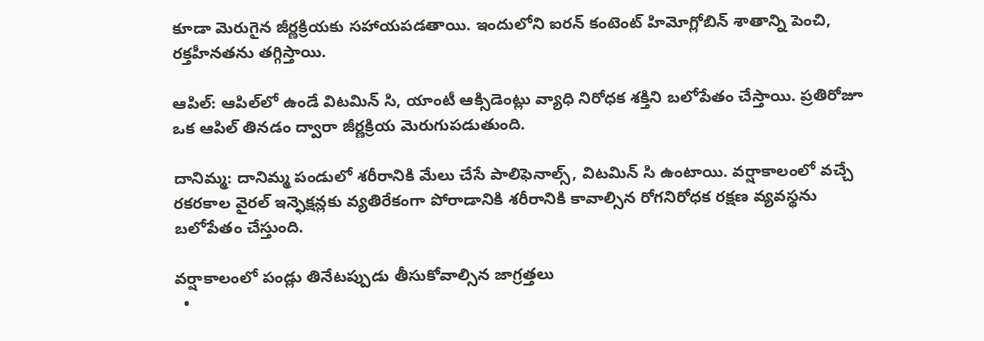కూడా మెరుగైన జీర్ణక్రియకు సహాయపడతాయి. ఇందులోని ఐరన్ కంటెంట్ హిమోగ్లోబిన్ శాతాన్ని పెంచి, రక్తహీనతను తగ్గిస్తాయి.

ఆపిల్: ఆపిల్‌లో ఉండే విటమిన్ సి, యాంటీ ఆక్సిడెంట్లు వ్యాధి నిరోధక శక్తిని బలోపేతం చేస్తాయి. ప్రతిరోజూ ఒక ఆపిల్ తినడం ద్వారా జీర్ణక్రియ మెరుగుపడుతుంది.

దానిమ్మ: దానిమ్మ పండులో శరీరానికి మేలు చేసే పాలిఫెనాల్స్, విటమిన్ సి ఉంటాయి. వర్షాకాలంలో వచ్చే రకరకాల వైరల్ ఇన్ఫెక్షన్లకు వ్యతిరేకంగా పోరాడానికి శరీరానికి కావాల్సిన రోగనిరోధక రక్షణ వ్యవస్థను బలోపేతం చేస్తుంది.

వర్షాకాలంలో పండ్లు తినేటప్పుడు తీసుకోవాల్సిన జాగ్రత్తలు
  •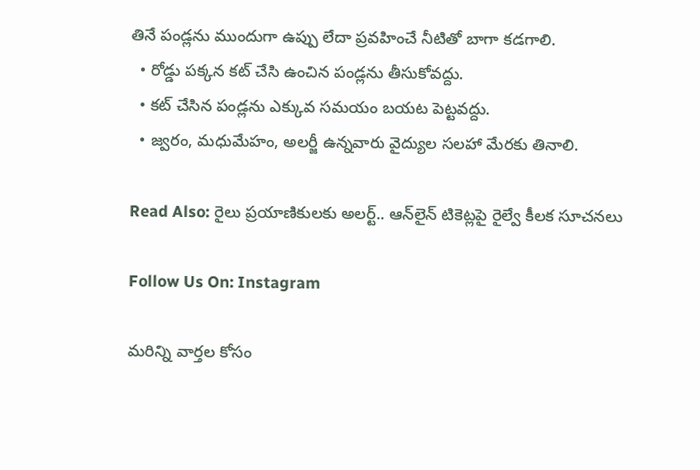తినే పండ్లను ముందుగా ఉప్పు లేదా ప్రవహించే నీటితో బాగా కడగాలి.
  • రోడ్డు పక్కన కట్ చేసి ఉంచిన పండ్లను తీసుకోవద్దు.
  • కట్ చేసిన పండ్లను ఎక్కువ సమయం బయట పెట్టవద్దు.
  • జ్వరం, మధుమేహం, అలర్జీ ఉన్నవారు వైద్యుల సలహా మేరకు తినాలి.

Read Also: రైలు ప్రయాణికులకు అలర్ట్.. ఆన్‌లైన్ టికెట్లపై రైల్వే కీలక సూచనలు

Follow Us On: Instagram

మ‌రిన్ని వార్త‌ల కోసం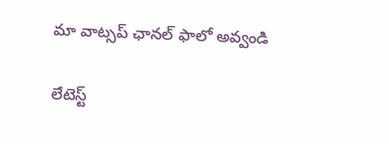మా వాట్స‌ప్ ఛాన‌ల్ ఫాలో అవ్వండి

లేటెస్ట్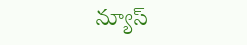న్యూస్‌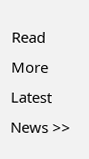Read More Latest News >>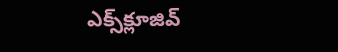ఎక్స్‌క్లూజివ్‌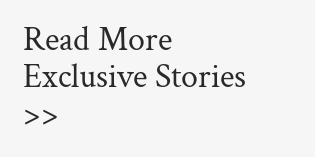Read More Exclusive Stories >>